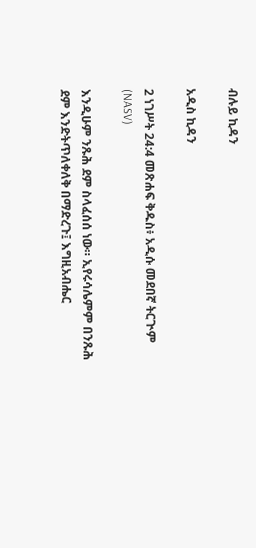ብሉይ ኪዳን

አዲስ ኪዳን

2 ነገሥት 24:4 መጽሐፍ ቅዱስ፥ አዲሱ መደበኛ ትርጒም (NASV)

እንዲሁም ንጹሕ ደም ስላፈሰሰ ነው። ኢየሩሳሌምም በንጹሕ ደም እንድትጥለቀለቅ በማድረጉ፤ እግዚአብሔር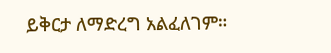ይቅርታ ለማድረግ አልፈለገም።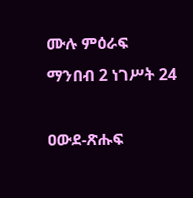ሙሉ ምዕራፍ ማንበብ 2 ነገሥት 24

ዐውደ-ጽሑፍ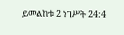ይመልከቱ 2 ነገሥት 24:4